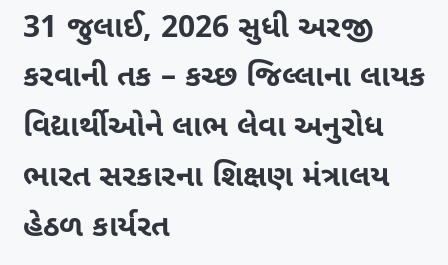31 જુલાઈ, 2026 સુધી અરજી કરવાની તક – કચ્છ જિલ્લાના લાયક વિદ્યાર્થીઓને લાભ લેવા અનુરોધ
ભારત સરકારના શિક્ષણ મંત્રાલય હેઠળ કાર્યરત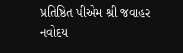પ્રતિષ્ઠિત પીએમ શ્રી જવાહર નવોદય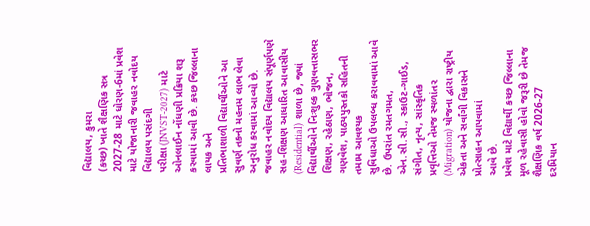વિદ્યાલય, કુમરા
(કચ્છ) ખાતે શૈક્ષણિક સત્ર 2027-28 માટે ધોરણ-6માં પ્રવેશ માટે યોજાનારી જવાહર નવોદય વિદ્યાલય પસંદગી
પરીક્ષા (JNVST-2027) માટે ઓનલાઈન નોંધણી પ્રક્રિયા શરૂ કરવામાં આવી છે. કચ્છ જિલ્લાના લાયક અને
પ્રતિભાશાળી વિદ્યાર્થીઓને આ સુવર્ણ તકનો મહત્તમ લાભ લેવા અનુરોધ કરવામાં આવ્યો છે.
જવાહર નવોદય વિદ્યાલય સંપૂર્ણપણે સહ-શિક્ષણ આધારિત આવાસીય (Residential) શાળા છે, જ્યાં
વિદ્યાર્થીઓને નિઃશુલ્ક ગુણવત્તાસભર શિક્ષણ, રહેઠાણ, ભોજન, ગણવેશ, પાઠ્યપુસ્તકો સહિતની તમામ આવશ્યક
સુવિધાઓ ઉપલબ્ધ કરાવવામાં આવે છે. ઉપરાંત રમતગમત, એન.સી.સી., સ્કાઉટ-ગાઈડ, સંગીત, નૃત્ય, સાંસ્કૃતિક
પ્રવૃત્તિઓ તેમજ સ્થળાંતર (Migration) યોજના દ્વારા રાષ્ટ્રીય એકતા અને સર્વાંગી વિકાસને પ્રોત્સાહન આપવામાં
આવે છે.
પ્રવેશ માટે વિદ્યાર્થી કચ્છ જિલ્લાના મૂળ રહેવાસી હોવો જરૂરી છે તેમજ શૈક્ષણિક વર્ષ 2026-27
દરમિયાન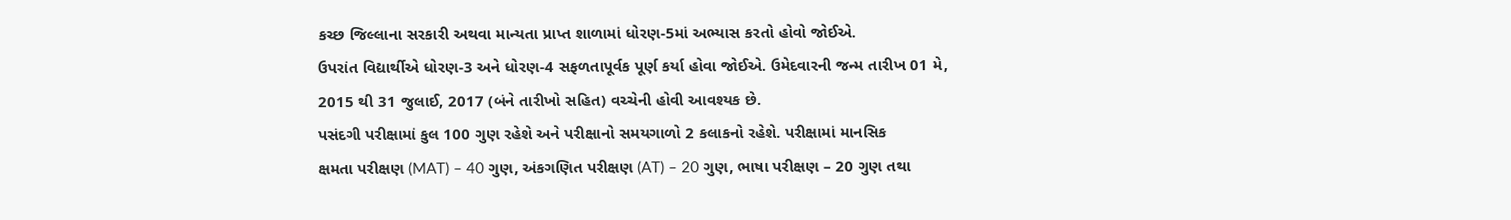કચ્છ જિલ્લાના સરકારી અથવા માન્યતા પ્રાપ્ત શાળામાં ધોરણ-5માં અભ્યાસ કરતો હોવો જોઈએ.
ઉપરાંત વિદ્યાર્થીએ ધોરણ-3 અને ધોરણ-4 સફળતાપૂર્વક પૂર્ણ કર્યા હોવા જોઈએ. ઉમેદવારની જન્મ તારીખ 01 મે,
2015 થી 31 જુલાઈ, 2017 (બંને તારીખો સહિત) વચ્ચેની હોવી આવશ્યક છે.
પસંદગી પરીક્ષામાં કુલ 100 ગુણ રહેશે અને પરીક્ષાનો સમયગાળો 2 કલાકનો રહેશે. પરીક્ષામાં માનસિક
ક્ષમતા પરીક્ષણ (MAT) – 40 ગુણ, અંકગણિત પરીક્ષણ (AT) – 20 ગુણ, ભાષા પરીક્ષણ – 20 ગુણ તથા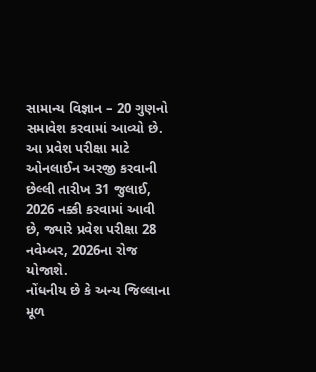સામાન્ય વિજ્ઞાન – 20 ગુણનો સમાવેશ કરવામાં આવ્યો છે.
આ પ્રવેશ પરીક્ષા માટે ઓનલાઈન અરજી કરવાની છેલ્લી તારીખ 31 જુલાઈ, 2026 નક્કી કરવામાં આવી
છે, જ્યારે પ્રવેશ પરીક્ષા 28 નવેમ્બર, 2026ના રોજ યોજાશે.
નોંધનીય છે કે અન્ય જિલ્લાના મૂળ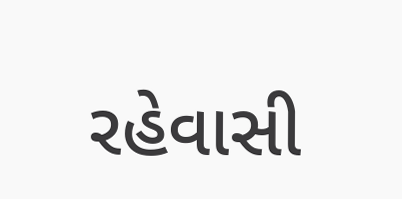રહેવાસી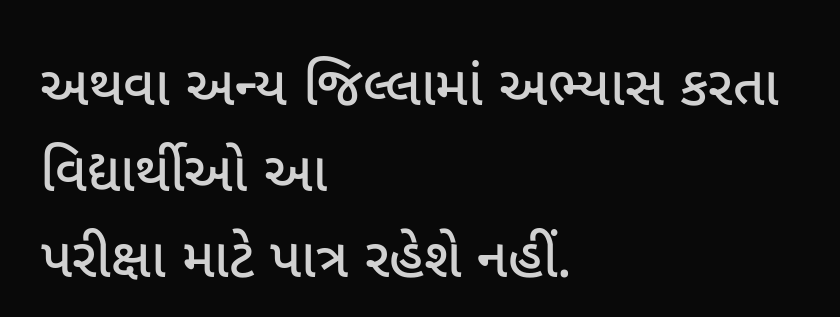અથવા અન્ય જિલ્લામાં અભ્યાસ કરતા વિદ્યાર્થીઓ આ
પરીક્ષા માટે પાત્ર રહેશે નહીં.